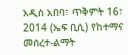አዲስ አበባ፣ ጥቅምት 16፣ 2014 (ኤፍ ቢሲ) የከተማና መሰረተ-ልማት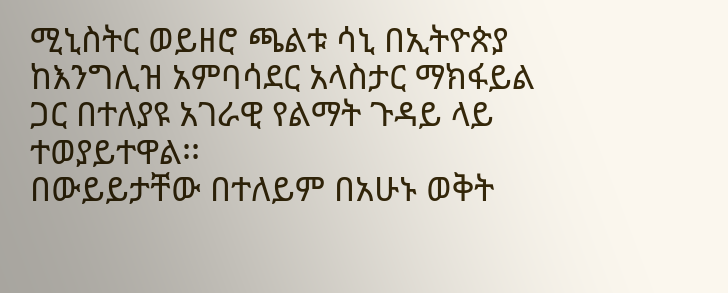ሚኒስትር ወይዘሮ ጫልቱ ሳኒ በኢትዮጵያ ከእንግሊዝ አምባሳደር አላስታር ማክፋይል ጋር በተለያዩ አገራዊ የልማት ጉዳይ ላይ ተወያይተዋል፡፡
በውይይታቸው በተለይም በአሁኑ ወቅት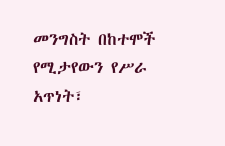መንግስት በከተሞች የሚታየውን የሥራ አጥነት፣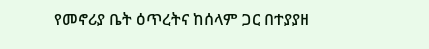የመኖሪያ ቤት ዕጥረትና ከሰላም ጋር በተያያዘ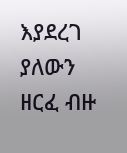እያደረገ ያለውን ዘርፈ ብዙ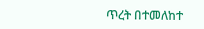ጥረት በተመለከተ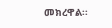መክረዋል፡፡